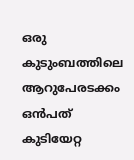ഒരു കുടുംബത്തിലെ ആറുപേരടക്കം ഒൻപത് കുടിയേറ്റ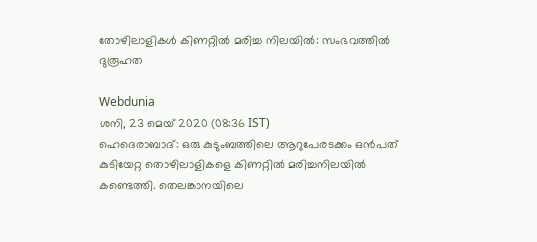തോഴിലാളികൾ കിണറ്റിൽ മരിച്ച നിലയിൽ: സംഭവത്തിൽ ദുരൂഹത

Webdunia
ശനി, 23 മെയ് 2020 (08:36 IST)
ഹെദെരാബാദ്: ഒരു കുടുംബത്തിലെ ആറുപേരടക്കം ഒൻപത് കുടിയേറ്റ തൊഴിലാളികളെ കിണറ്റിൽ മരിച്ചനിലയിൽ കണ്ടെത്തി. തെലങ്കാനയിലെ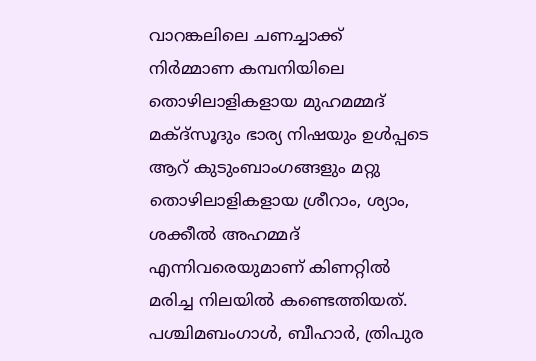വാറങ്കലിലെ ചണച്ചാക്ക് നിർമ്മാണ കമ്പനിയിലെ തൊഴിലാളികളായ മുഹമമ്മദ് മക്ദ്‌സൂദും ഭാര്യ നിഷയും ഉൾപ്പടെ ആറ് കുടുംബാംഗങ്ങളും മറ്റു തൊഴിലാളികളായ ശ്രീറാം, ശ്യാം, ശക്കീൽ അഹമ്മദ് എന്നിവരെയുമാണ് കിണറ്റിൽ മരിച്ച നിലയിൽ കണ്ടെത്തിയത്. പശ്ചിമബംഗാൾ, ബീഹാർ, ത്രിപുര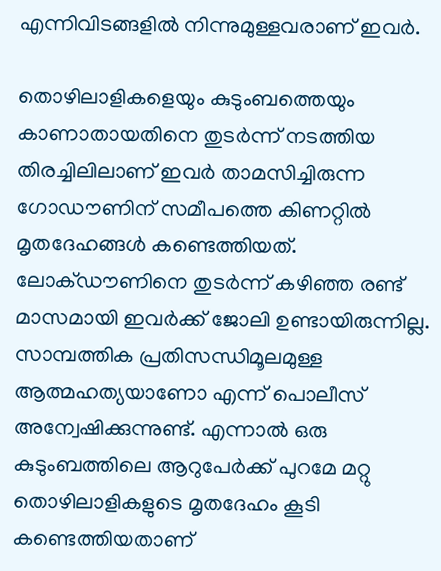എന്നിവിടങ്ങളിൽ നിന്നുമുള്ളവരാണ് ഇവർ.

തൊഴിലാളികളെയും കുടുംബത്തെയും കാണാതായതിനെ തുടർന്ന് നടത്തിയ തിരച്ചിലിലാണ് ഇവർ താമസിച്ചിരുന്ന ഗോഡൗണിന് സമീപത്തെ കിണറ്റിൽ മൃതദേഹങ്ങൾ കണ്ടെത്തിയത്. ലോക്‌ഡൗണിനെ തുടർന്ന് കഴിഞ്ഞ രണ്ട് മാസമായി ഇവർക്ക് ജോലി ഉണ്ടായിരുന്നില്ല. സാമ്പത്തിക പ്രതിസന്ധിമൂലമുള്ള ആത്മഹത്യയാണോ എന്ന് പൊലീസ് അന്വേഷിക്കുന്നുണ്ട്. എന്നാൽ ഒരു കുടുംബത്തിലെ ആറുപേർക്ക് പുറമേ മറ്റു തൊഴിലാളികളുടെ മൃതദേഹം കൂടി കണ്ടെത്തിയതാണ്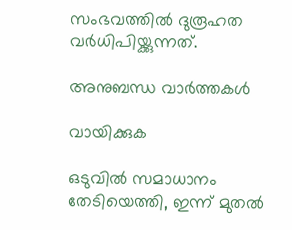സംഭവത്തിൽ ദുരൂഹത വർധിപിയ്ക്കുന്നത്.

അനുബന്ധ വാര്‍ത്തകള്‍

വായിക്കുക

ഒടുവില്‍ സമാധാനം തേടിയെത്തി, ഇന്ന് മുതല്‍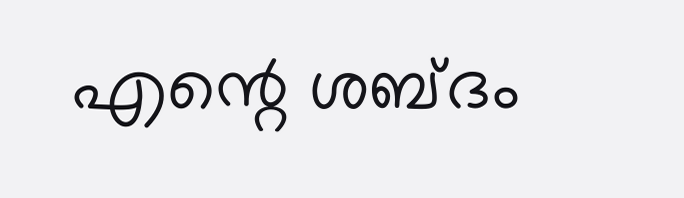എന്റെ ശബ്ദം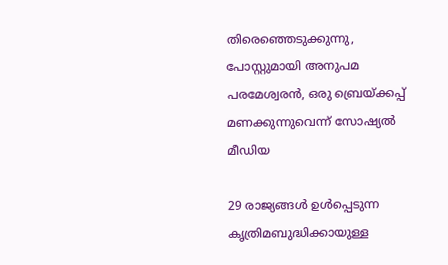തിരെഞ്ഞെടുക്കുന്നു, പോസ്റ്റുമായി അനുപമ പരമേശ്വരന്‍, ഒരു ബ്രെയ്ക്കപ്പ് മണക്കുന്നുവെന്ന് സോഷ്യല്‍ മീഡിയ

29 രാജ്യങ്ങള്‍ ഉള്‍പ്പെടുന്ന കൃത്രിമബുദ്ധിക്കായുള്ള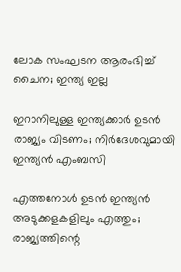ലോക സംഘടന ആരംഭിച്ച് ചൈന; ഇന്ത്യ ഇല്ല

ഇറാനിലുള്ള ഇന്ത്യക്കാര്‍ ഉടന്‍ രാജ്യം വിടണം; നിര്‍ദേശവുമായി ഇന്ത്യന്‍ എംബസി

എത്തനോള്‍ ഉടന്‍ ഇന്ത്യന്‍ അടുക്കളകളിലും എത്തും; രാജ്യത്തിന്റെ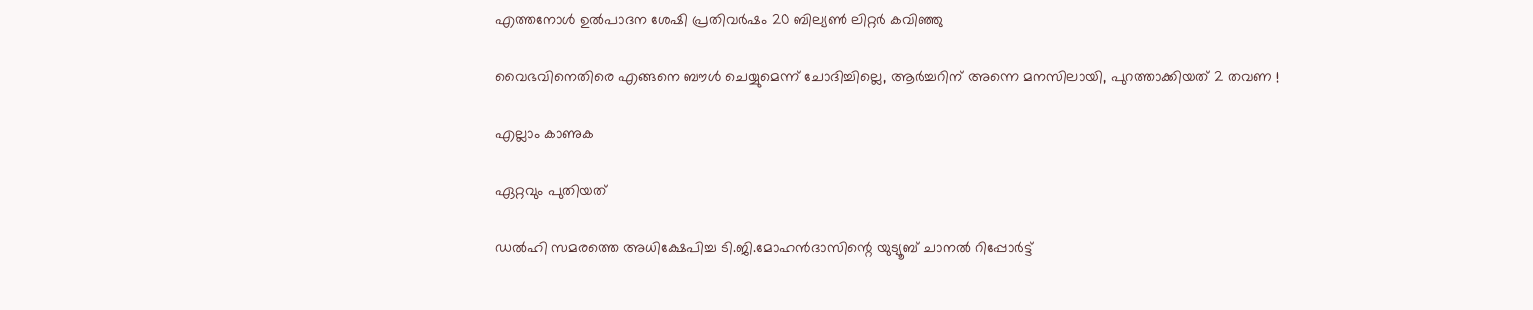എത്തനോള്‍ ഉല്‍പാദന ശേഷി പ്രതിവര്‍ഷം 20 ബില്യണ്‍ ലിറ്റര്‍ കവിഞ്ഞു

വൈഭവിനെതിരെ എങ്ങനെ ബൗൾ ചെയ്യുമെന്ന് ചോദിച്ചില്ലെ, ആർച്ചറിന് അന്നെ മനസിലായി, പുറത്താക്കിയത് 2 തവണ !

എല്ലാം കാണുക

ഏറ്റവും പുതിയത്

ഡൽഹി സമരത്തെ അധിക്ഷേപിച്ച ടി.ജി.മോഹൻദാസിന്റെ യുട്യൂബ് ചാനൽ റിപ്പോർട്ട്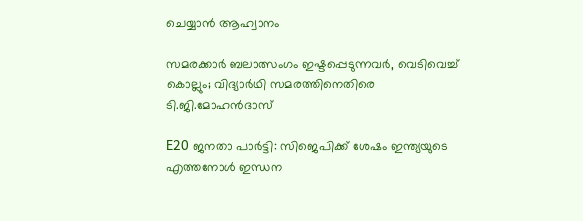ചെയ്യാൻ ആഹ്വാനം

സമരക്കാർ ബലാത്സംഗം ഇഷ്ടപ്പെടുന്നവർ, വെടിവെച്ച് കൊല്ലും; വിദ്യാർഥി സമരത്തിനെതിരെ ടി.ജി.മോഹൻദാസ്

E20 ജനതാ പാര്‍ട്ടി: സിജെപിക്ക് ശേഷം ഇന്ത്യയുടെ എത്തനോള്‍ ഇന്ധന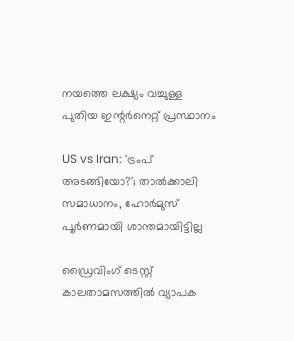നയത്തെ ലക്ഷ്യം വച്ചുള്ള പുതിയ ഇന്റര്‍നെറ്റ് പ്രസ്ഥാനം

US vs Iran: 'ട്രംപ് അടങ്ങിയോ?'; താൽക്കാലി സമാധാനം, ഹോർമുസ് പൂർണമായി ശാന്തമായിട്ടില്ല

ഡ്രൈവിംഗ് ടെസ്റ്റ് കാലതാമസത്തില്‍ വ്യാപക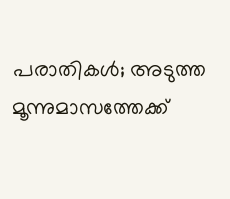പരാതികള്‍; അടുത്ത മൂന്നുമാസത്തേക്ക്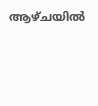ആഴ്ചയില്‍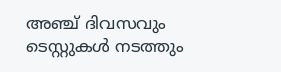അഞ്ച് ദിവസവും ടെസ്റ്റുകള്‍ നടത്തും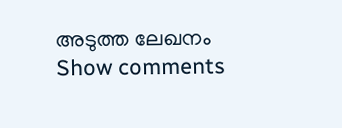അടുത്ത ലേഖനം
Show comments